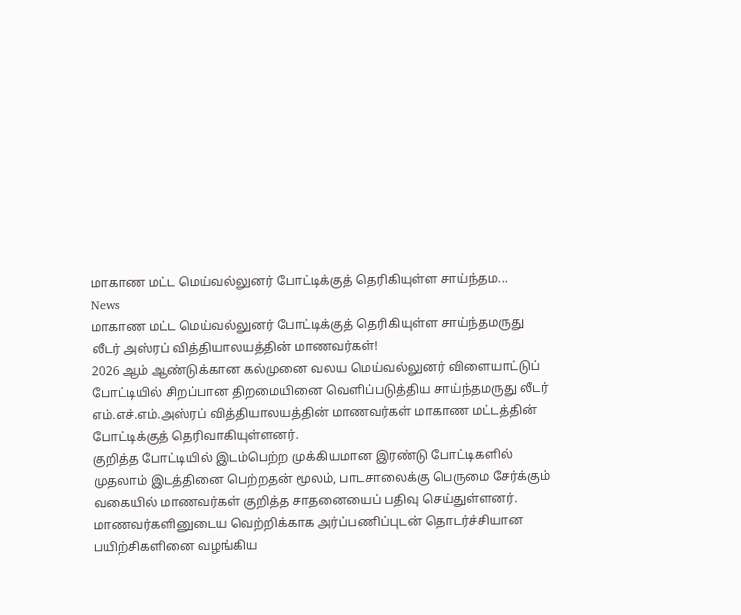மாகாண மட்ட மெய்வல்லுனர் போட்டிக்குத் தெரிகியுள்ள சாய்ந்தம...
News
மாகாண மட்ட மெய்வல்லுனர் போட்டிக்குத் தெரிகியுள்ள சாய்ந்தமருது லீடர் அஸ்ரப் வித்தியாலயத்தின் மாணவர்கள்!
2026 ஆம் ஆண்டுக்கான கல்முனை வலய மெய்வல்லுனர் விளையாட்டுப் போட்டியில் சிறப்பான திறமையினை வெளிப்படுத்திய சாய்ந்தமருது லீடர் எம்.எச்.எம்.அஸ்ரப் வித்தியாலயத்தின் மாணவர்கள் மாகாண மட்டத்தின் போட்டிக்குத் தெரிவாகியுள்ளனர்.
குறித்த போட்டியில் இடம்பெற்ற முக்கியமான இரண்டு போட்டிகளில் முதலாம் இடத்தினை பெற்றதன் மூலம், பாடசாலைக்கு பெருமை சேர்க்கும் வகையில் மாணவர்கள் குறித்த சாதனையைப் பதிவு செய்துள்ளனர்.
மாணவர்களினுடைய வெற்றிக்காக அர்ப்பணிப்புடன் தொடர்ச்சியான பயிற்சிகளினை வழங்கிய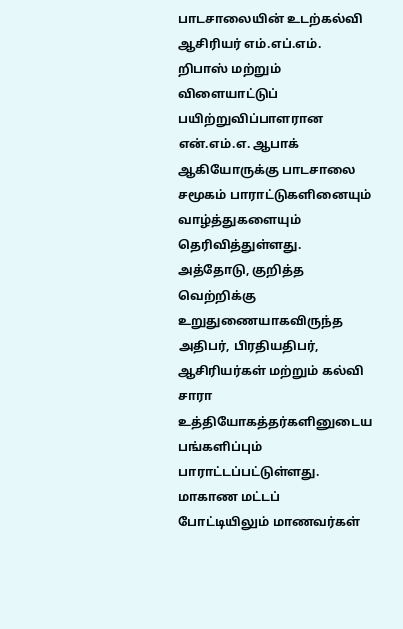பாடசாலையின் உடற்கல்வி ஆசிரியர் எம்.எப்.எம். றிபாஸ் மற்றும் விளையாட்டுப் பயிற்றுவிப்பாளரான என்.எம்.எ. ஆபாக் ஆகியோருக்கு பாடசாலை சமூகம் பாராட்டுகளினையும் வாழ்த்துகளையும் தெரிவித்துள்ளது.
அத்தோடு, குறித்த வெற்றிக்கு உறுதுணையாகவிருந்த அதிபர், பிரதியதிபர், ஆசிரியர்கள் மற்றும் கல்வி சாரா உத்தியோகத்தர்களினுடைய பங்களிப்பும் பாராட்டப்பட்டுள்ளது.
மாகாண மட்டப் போட்டியிலும் மாணவர்கள்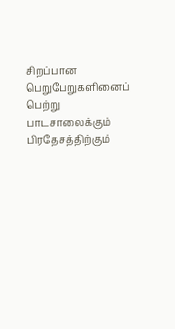சிறப்பான பெறுபேறுகளினைப் பெற்று பாடசாலைக்கும் பிரதேசத்திற்கும்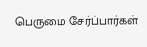பெருமை சேர்ப்பார்கள்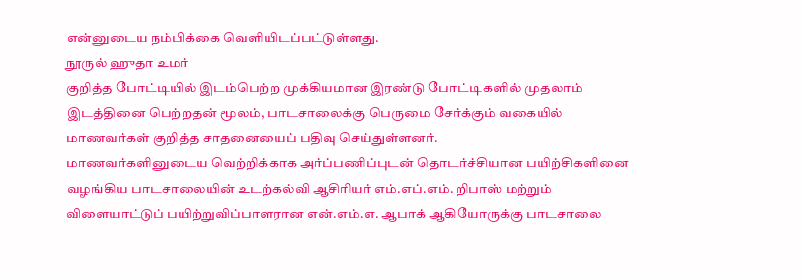என்னுடைய நம்பிக்கை வெளியிடப்பட்டுள்ளது.
நூருல் ஹுதா உமர்
குறித்த போட்டியில் இடம்பெற்ற முக்கியமான இரண்டு போட்டிகளில் முதலாம் இடத்தினை பெற்றதன் மூலம், பாடசாலைக்கு பெருமை சேர்க்கும் வகையில் மாணவர்கள் குறித்த சாதனையைப் பதிவு செய்துள்ளனர்.
மாணவர்களினுடைய வெற்றிக்காக அர்ப்பணிப்புடன் தொடர்ச்சியான பயிற்சிகளினை வழங்கிய பாடசாலையின் உடற்கல்வி ஆசிரியர் எம்.எப்.எம். றிபாஸ் மற்றும் விளையாட்டுப் பயிற்றுவிப்பாளரான என்.எம்.எ. ஆபாக் ஆகியோருக்கு பாடசாலை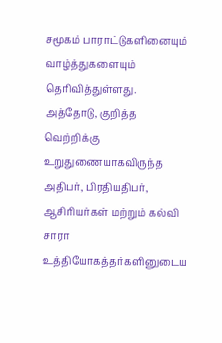சமூகம் பாராட்டுகளினையும் வாழ்த்துகளையும் தெரிவித்துள்ளது.
அத்தோடு, குறித்த வெற்றிக்கு உறுதுணையாகவிருந்த அதிபர், பிரதியதிபர், ஆசிரியர்கள் மற்றும் கல்வி சாரா உத்தியோகத்தர்களினுடைய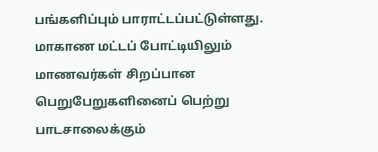பங்களிப்பும் பாராட்டப்பட்டுள்ளது.
மாகாண மட்டப் போட்டியிலும் மாணவர்கள் சிறப்பான பெறுபேறுகளினைப் பெற்று பாடசாலைக்கும்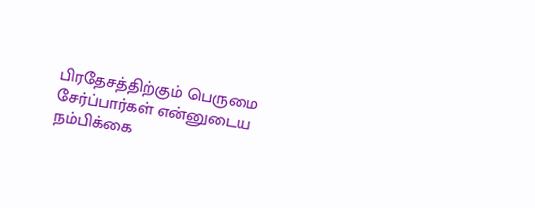பிரதேசத்திற்கும் பெருமை சேர்ப்பார்கள் என்னுடைய நம்பிக்கை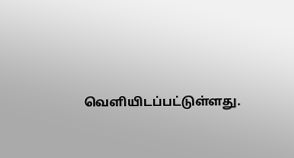வெளியிடப்பட்டுள்ளது.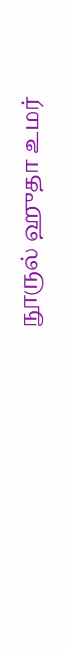நூருல் ஹுதா உமர்